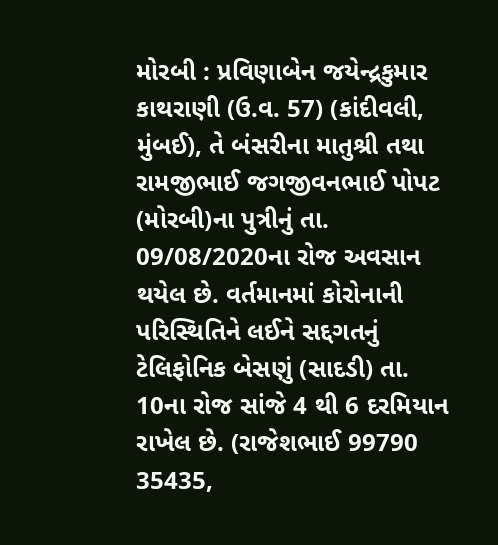મોરબી : પ્રવિણાબેન જયેન્દ્રકુમાર કાથરાણી (ઉ.વ. 57) (કાંદીવલી, મુંબઈ), તે બંસરીના માતુશ્રી તથા રામજીભાઈ જગજીવનભાઈ પોપટ (મોરબી)ના પુત્રીનું તા. 09/08/2020ના રોજ અવસાન થયેલ છે. વર્તમાનમાં કોરોનાની પરિસ્થિતિને લઈને સદ્દગતનું ટેલિફોનિક બેસણું (સાદડી) તા. 10ના રોજ સાંજે 4 થી 6 દરમિયાન રાખેલ છે. (રાજેશભાઈ 99790 35435,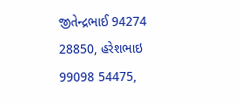જીતેન્દ્રભાઈ 94274 28850, હરેશભાઇ 99098 54475,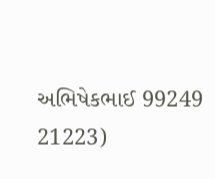અભિષેકભાઈ 99249 21223)